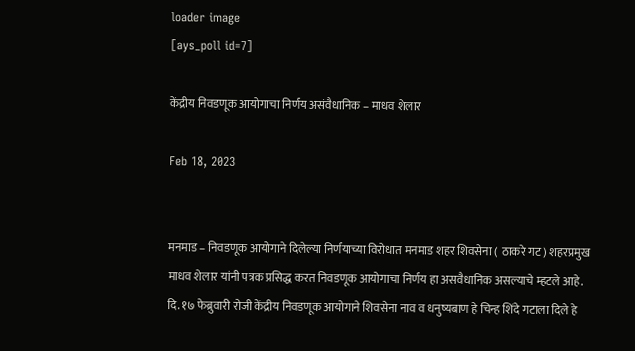loader image
[ays_poll id=7]

केंद्रीय निवडणूक आयोगाचा निर्णय असंवैधानिक – माधव शेलार

Feb 18, 2023


मनमाड – निवडणूक आयोगाने दिलेल्या निर्णयाच्या विरोधात मनमाड शहर शिवसेना ( ठाकरे गट) शहरप्रमुख माधव शेलार यांनी पत्रक प्रसिद्ध करत निवडणूक आयोगाचा निर्णय हा असवैधानिक असल्याचे म्हटले आहे. दि. १७ फेब्रुवारी रोजी केंद्रीय निवडणूक आयोगाने शिवसेना नाव व धनुष्यबाण हे चिन्ह शिंदे गटाला दिले हे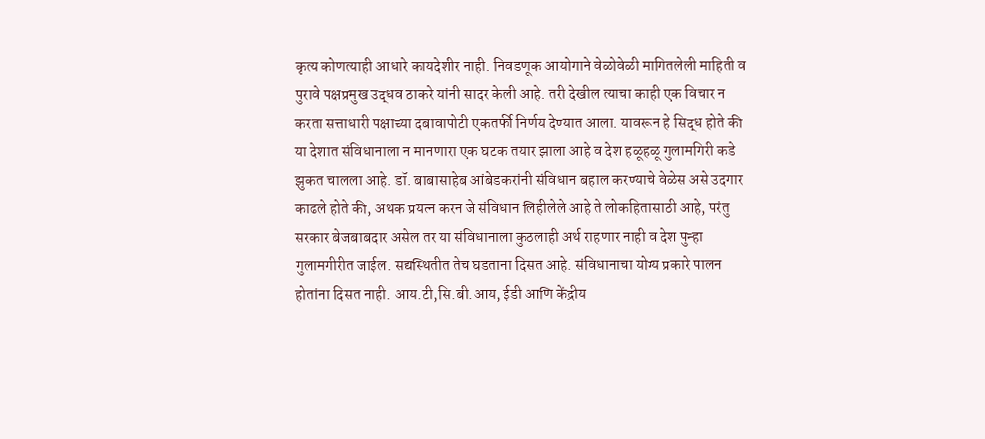कृत्य कोणत्याही आधारे कायदेशीर नाही. निवडणूक आयोगाने वेळोवेळी मागितलेली माहिती व पुरावे पक्षप्रमुख उद्धव ठाकरे यांनी सादर केली आहे. तरी देखील त्याचा काही एक विचार न करता सत्ताधारी पक्षाच्या दबावापोटी एकतर्फी निर्णय देण्यात आला. यावरून हे सिद्ध होते की या देशात संविधानाला न मानणारा एक घटक तयार झाला आहे व देश हळूहळू गुलामगिरी कडे झुकत चालला आहे. डॉ. बाबासाहेब आंबेडकरांनी संविधान बहाल करण्याचे वेळेस असे उदगार काढले होते की, अथक प्रयत्न करन जे संविधान लिहीलेले आहे ते लोकहितासाठी आहे, परंतु सरकार बेजबाबदार असेल तर या संविधानाला कुठलाही अर्थ राहणार नाही व देश पुन्हा गुलामगीरीत जाईल. सद्यस्थितीत तेच घडताना दिसत आहे. संविधानाचा योग्य प्रकारे पालन होतांना दिसत नाही. आय.टी,सि.बी.आय, ईडी आणि केंद्रीय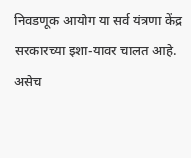निवडणूक आयोग या सर्व यंत्रणा केंद्र सरकारच्या इशा-यावर चालत आहे. असेच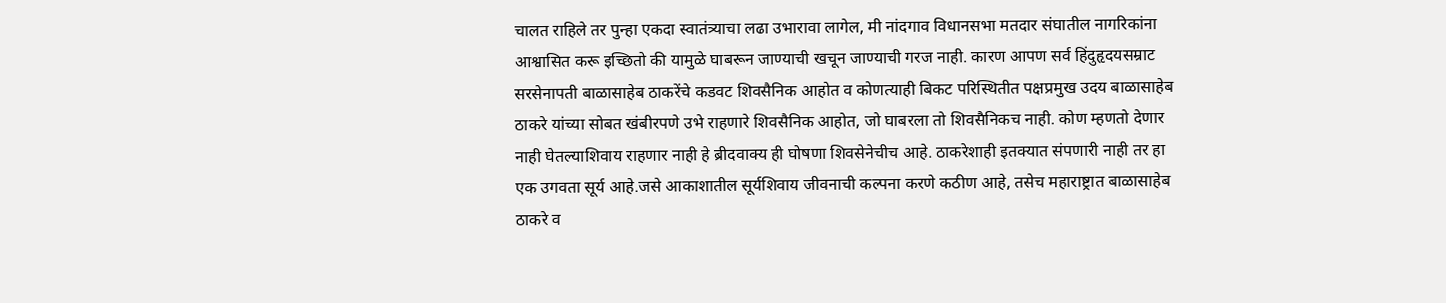चालत राहिले तर पुन्हा एकदा स्वातंत्र्याचा लढा उभारावा लागेल, मी नांदगाव विधानसभा मतदार संघातील नागरिकांना आश्वासित करू इच्छितो की यामुळे घाबरून जाण्याची खचून जाण्याची गरज नाही. कारण आपण सर्व हिंदुहृदयसम्राट सरसेनापती बाळासाहेब ठाकरेंचे कडवट शिवसैनिक आहोत व कोणत्याही बिकट परिस्थितीत पक्षप्रमुख उदय बाळासाहेब ठाकरे यांच्या सोबत खंबीरपणे उभे राहणारे शिवसैनिक आहोत, जो घाबरला तो शिवसैनिकच नाही. कोण म्हणतो देणार नाही घेतल्याशिवाय राहणार नाही हे ब्रीदवाक्य ही घोषणा शिवसेनेचीच आहे. ठाकरेशाही इतक्यात संपणारी नाही तर हा एक उगवता सूर्य आहे.जसे आकाशातील सूर्यशिवाय जीवनाची कल्पना करणे कठीण आहे, तसेच महाराष्ट्रात बाळासाहेब ठाकरे व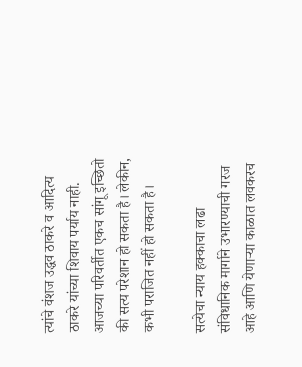त्यांचे वंशज उद्धव ठाकरे व आदित्य ठाकरे यांच्या शिवाय पर्याय नाही. आजच्या परिवर्तीत एकच सांगू इच्छितो की सत्य परेशान हो सकता है। लेकीन, कभी पराजित नहीं हो सकता है।

सत्येचा न्याय हक्काचा लढा संविधानिक मार्गाने उभारण्याची गरज आहे आणि येणाऱ्या काळात लवकरच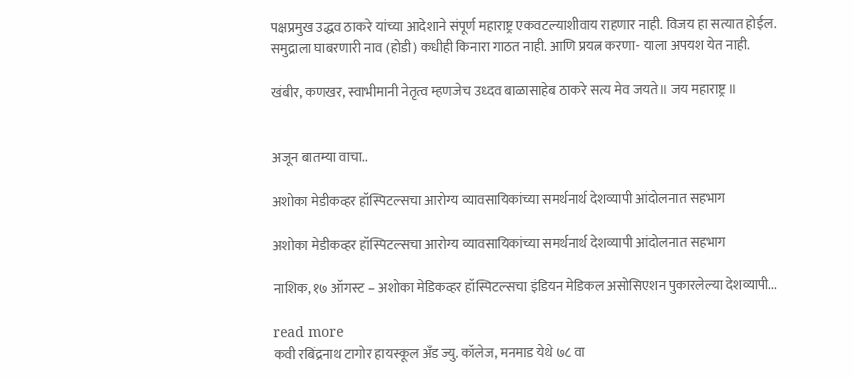पक्षप्रमुख उद्धव ठाकरे यांच्या आदेशाने संपूर्ण महाराष्ट्र एकवटल्याशीवाय राहणार नाही. विजय हा सत्यात होईल. समुद्राला घाबरणारी नाव (होडी) कधीही किनारा गाठत नाही. आणि प्रयत्न करणा- याला अपयश येत नाही.

खंबीर, कणखर, स्वाभीमानी नेतृत्व म्हणजेच उध्दव बाळासाहेब ठाकरे सत्य मेव जयते॥ जय महाराष्ट्र ॥


अजून बातम्या वाचा..

अशोका मेडीकव्हर हॉस्पिटल्सचा आरोग्य व्यावसायिकांच्या समर्थनार्थ देशव्यापी आंदोलनात सहभाग

अशोका मेडीकव्हर हॉस्पिटल्सचा आरोग्य व्यावसायिकांच्या समर्थनार्थ देशव्यापी आंदोलनात सहभाग

नाशिक, १७ ऑगस्ट – अशोका मेडिकव्हर हॉस्पिटल्सचा इंडियन मेडिकल असोसिएशन पुकारलेल्या देशव्यापी...

read more
कवी रबिंद्रनाथ टागोर हायस्कूल अँड ज्यु. कॉलेज, मनमाड येथे ७८ वा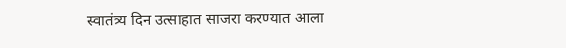स्वातंत्र्य दिन उत्साहात साजरा करण्यात आला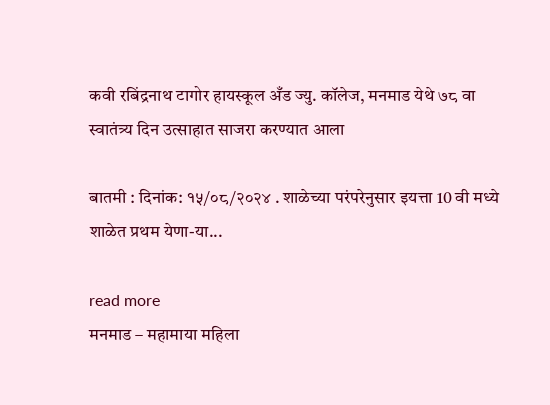कवी रबिंद्रनाथ टागोर हायस्कूल अँड ज्यु. कॉलेज, मनमाड येथे ७८ वा स्वातंत्र्य दिन उत्साहात साजरा करण्यात आला

बातमी : दिनांक: १५/०८/२०२४ . शाळेच्या परंपरेनुसार इयत्ता 10 वी मध्ये शाळेत प्रथम येणा-या...

read more
मनमाड – महामाया महिला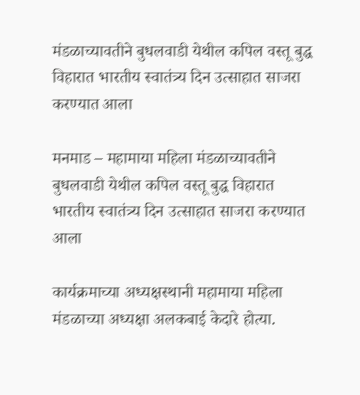मंडळाच्यावतीने बुधलवाडी येथील कपिल वस्तू बुद्ध विहारात भारतीय स्वातंत्र्य दिन उत्साहात साजरा करण्यात आला

मनमाड – महामाया महिला मंडळाच्यावतीने बुधलवाडी येथील कपिल वस्तू बुद्ध विहारात भारतीय स्वातंत्र्य दिन उत्साहात साजरा करण्यात आला

कार्यक्रमाच्या अध्यक्षस्थानी महामाया महिला मंडळाच्या अध्यक्षा अलकबाई केदारे होत्या.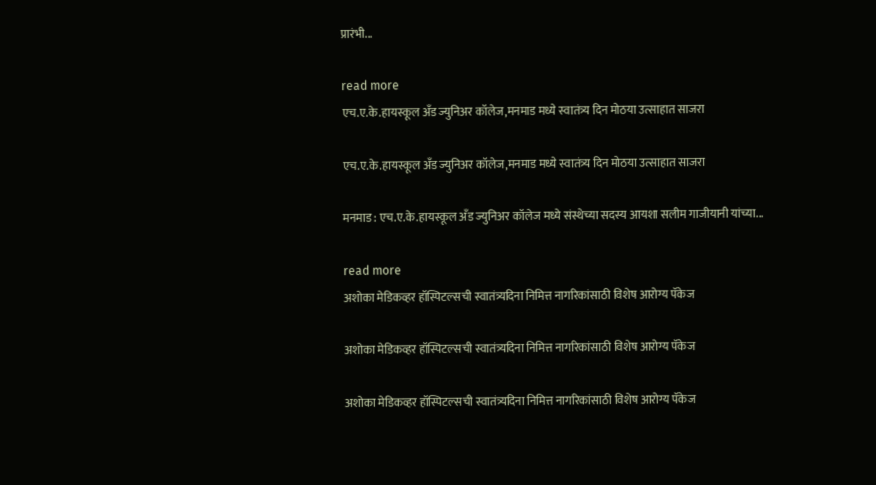प्रारंभी...

read more
एच.ए.के.हायस्कूल अँड ज्युनिअर कॉलेज,मनमाड मध्ये स्वातंत्र्य दिन मोठया उत्साहात साजरा

एच.ए.के.हायस्कूल अँड ज्युनिअर कॉलेज,मनमाड मध्ये स्वातंत्र्य दिन मोठया उत्साहात साजरा

मनमाड : एच.ए.के.हायस्कूल अँड ज्युनिअर कॉलेज मध्ये संस्थेच्या सदस्य आयशा सलीम गाजीयानी यांच्या...

read more
अशोका मेडिकव्हर हॉस्पिटल्सची स्वातंत्र्यदिना निमित्त नागरिकांसाठी विशेष आरोग्य पॅकेज

अशोका मेडिकव्हर हॉस्पिटल्सची स्वातंत्र्यदिना निमित्त नागरिकांसाठी विशेष आरोग्य पॅकेज

अशोका मेडिकव्हर हॉस्पिटल्सची स्वातंत्र्यदिना निमित्त नागरिकांसाठी विशेष आरोग्य पॅकेज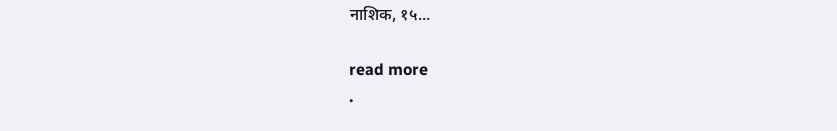नाशिक, १५...

read more
.